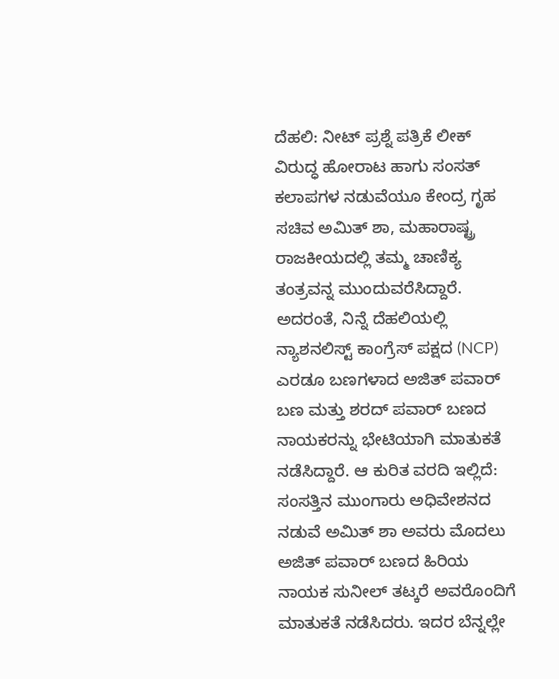ದೆಹಲಿ: ನೀಟ್ ಪ್ರಶ್ನೆ ಪತ್ರಿಕೆ ಲೀಕ್ ವಿರುದ್ಧ ಹೋರಾಟ ಹಾಗು ಸಂಸತ್ ಕಲಾಪಗಳ ನಡುವೆಯೂ ಕೇಂದ್ರ ಗೃಹ ಸಚಿವ ಅಮಿತ್ ಶಾ, ಮಹಾರಾಷ್ಟ್ರ ರಾಜಕೀಯದಲ್ಲಿ ತಮ್ಮ ಚಾಣಿಕ್ಯ ತಂತ್ರವನ್ನ ಮುಂದುವರೆಸಿದ್ದಾರೆ. ಅದರಂತೆ, ನಿನ್ನೆ ದೆಹಲಿಯಲ್ಲಿ ನ್ಯಾಶನಲಿಸ್ಟ್ ಕಾಂಗ್ರೆಸ್ ಪಕ್ಷದ (NCP) ಎರಡೂ ಬಣಗಳಾದ ಅಜಿತ್ ಪವಾರ್ ಬಣ ಮತ್ತು ಶರದ್ ಪವಾರ್ ಬಣದ ನಾಯಕರನ್ನು ಭೇಟಿಯಾಗಿ ಮಾತುಕತೆ ನಡೆಸಿದ್ದಾರೆ. ಆ ಕುರಿತ ವರದಿ ಇಲ್ಲಿದೆ:
ಸಂಸತ್ತಿನ ಮುಂಗಾರು ಅಧಿವೇಶನದ ನಡುವೆ ಅಮಿತ್ ಶಾ ಅವರು ಮೊದಲು ಅಜಿತ್ ಪವಾರ್ ಬಣದ ಹಿರಿಯ ನಾಯಕ ಸುನೀಲ್ ತಟ್ಕರೆ ಅವರೊಂದಿಗೆ ಮಾತುಕತೆ ನಡೆಸಿದರು. ಇದರ ಬೆನ್ನಲ್ಲೇ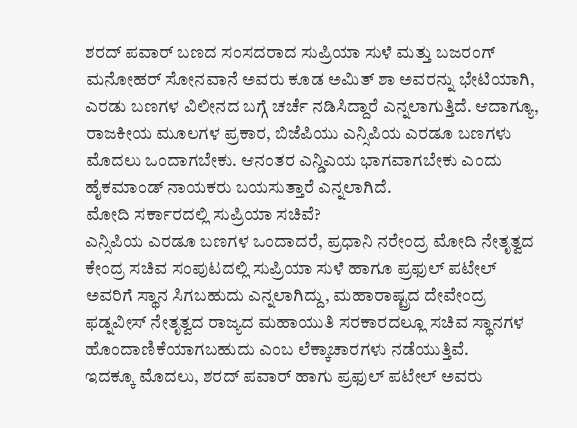ಶರದ್ ಪವಾರ್ ಬಣದ ಸಂಸದರಾದ ಸುಪ್ರಿಯಾ ಸುಳೆ ಮತ್ತು ಬಜರಂಗ್ ಮನೋಹರ್ ಸೋನವಾನೆ ಅವರು ಕೂಡ ಅಮಿತ್ ಶಾ ಅವರನ್ನು ಭೇಟಿಯಾಗಿ, ಎರಡು ಬಣಗಳ ವಿಲೀನದ ಬಗ್ಗೆ ಚರ್ಚೆ ನಡಿಸಿದ್ದಾರೆ ಎನ್ನಲಾಗುತ್ತಿದೆ. ಆದಾಗ್ಯೂ, ರಾಜಕೀಯ ಮೂಲಗಳ ಪ್ರಕಾರ, ಬಿಜೆಪಿಯು ಎನ್ಸಿಪಿಯ ಎರಡೂ ಬಣಗಳು ಮೊದಲು ಒಂದಾಗಬೇಕು. ಆನಂತರ ಎನ್ಡಿಎಯ ಭಾಗವಾಗಬೇಕು ಎಂದು ಹೈಕಮಾಂಡ್ ನಾಯಕರು ಬಯಸುತ್ತಾರೆ ಎನ್ನಲಾಗಿದೆ.
ಮೋದಿ ಸರ್ಕಾರದಲ್ಲಿ ಸುಪ್ರಿಯಾ ಸಚಿವೆ?
ಎನ್ಸಿಪಿಯ ಎರಡೂ ಬಣಗಳ ಒಂದಾದರೆ, ಪ್ರಧಾನಿ ನರೇಂದ್ರ ಮೋದಿ ನೇತೃತ್ವದ ಕೇಂದ್ರ ಸಚಿವ ಸಂಪುಟದಲ್ಲಿ ಸುಪ್ರಿಯಾ ಸುಳೆ ಹಾಗೂ ಪ್ರಫುಲ್ ಪಟೇಲ್ ಅವರಿಗೆ ಸ್ಥಾನ ಸಿಗಬಹುದು ಎನ್ನಲಾಗಿದ್ದು, ಮಹಾರಾಷ್ಟ್ರದ ದೇವೇಂದ್ರ ಫಡ್ನವೀಸ್ ನೇತೃತ್ವದ ರಾಜ್ಯದ ಮಹಾಯುತಿ ಸರಕಾರದಲ್ಲೂ ಸಚಿವ ಸ್ಥಾನಗಳ ಹೊಂದಾಣಿಕೆಯಾಗಬಹುದು ಎಂಬ ಲೆಕ್ಕಾಚಾರಗಳು ನಡೆಯುತ್ತಿವೆ.
ಇದಕ್ಕೂ ಮೊದಲು, ಶರದ್ ಪವಾರ್ ಹಾಗು ಪ್ರಫುಲ್ ಪಟೇಲ್ ಅವರು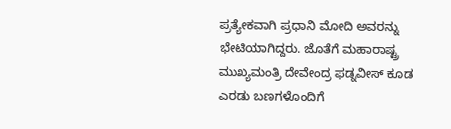ಪ್ರತ್ಯೇಕವಾಗಿ ಪ್ರಧಾನಿ ಮೋದಿ ಅವರನ್ನು ಭೇಟಿಯಾಗಿದ್ದರು. ಜೊತೆಗೆ ಮಹಾರಾಷ್ಟ್ರ ಮುಖ್ಯಮಂತ್ರಿ ದೇವೇಂದ್ರ ಫಡ್ನವೀಸ್ ಕೂಡ ಎರಡು ಬಣಗಳೊಂದಿಗೆ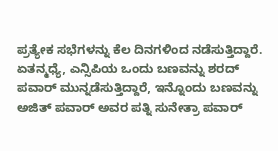ಪ್ರತ್ಯೇಕ ಸಭೆಗಳನ್ನು ಕೆಲ ದಿನಗಳಿಂದ ನಡೆಸುತ್ತಿದ್ದಾರೆ.
ಏತನ್ಮಧ್ಯೆ, ಎನ್ಸಿಪಿಯ ಒಂದು ಬಣವನ್ನು ಶರದ್ ಪವಾರ್ ಮುನ್ನಡೆಸುತ್ತಿದ್ದಾರೆ, ಇನ್ನೊಂದು ಬಣವನ್ನು ಅಜಿತ್ ಪವಾರ್ ಅವರ ಪತ್ನಿ ಸುನೇತ್ರಾ ಪವಾರ್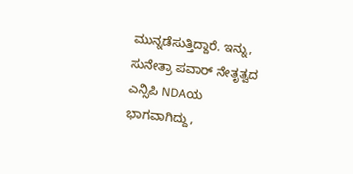ಮುನ್ನಡೆಸುತ್ತಿದ್ದಾರೆ. ಇನ್ನು, ಸುನೇತ್ರಾ ಪವಾರ್ ನೇತೃತ್ವದ ಎನ್ಸಿಪಿ NDAಯ ಭಾಗವಾಗಿದ್ದು,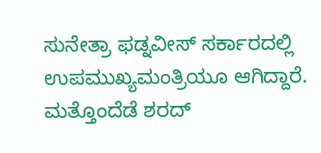ಸುನೇತ್ರಾ ಫಡ್ನವೀಸ್ ಸರ್ಕಾರದಲ್ಲಿ ಉಪಮುಖ್ಯಮಂತ್ರಿಯೂ ಆಗಿದ್ದಾರೆ. ಮತ್ತೊಂದೆಡೆ ಶರದ್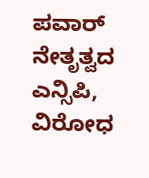ಪವಾರ್ ನೇತೃತ್ವದ ಎನ್ಸಿಪಿ, ವಿರೋಧ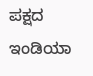ಪಕ್ಷದ ಇಂಡಿಯಾ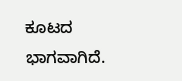ಕೂಟದ ಭಾಗವಾಗಿದೆ.